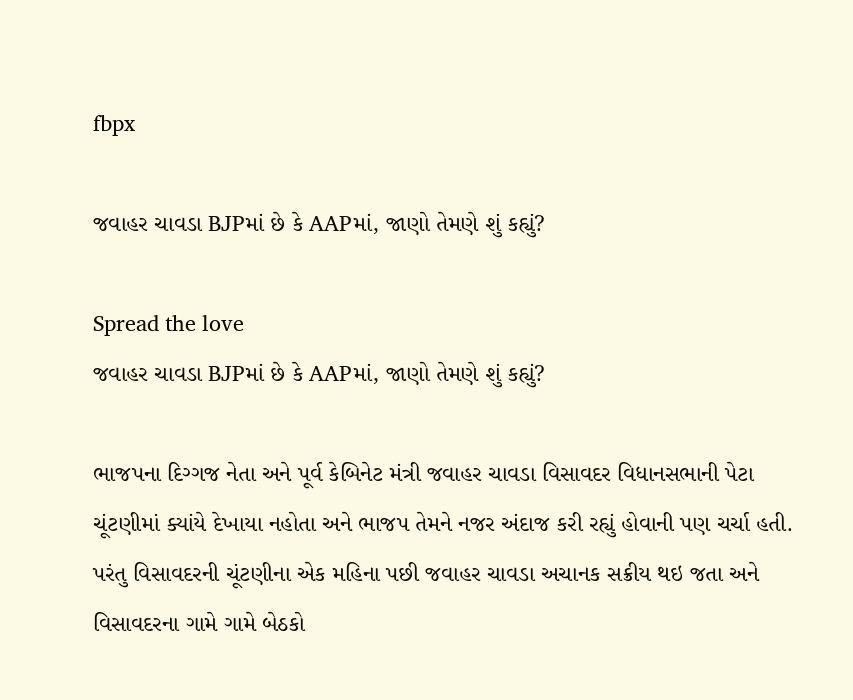fbpx

જવાહર ચાવડા BJPમાં છે કે AAPમાં, જાણો તેમણે શું કહ્યું?

Spread the love
જવાહર ચાવડા BJPમાં છે કે AAPમાં, જાણો તેમણે શું કહ્યું?

ભાજપના દિગ્ગજ નેતા અને પૂર્વ કેબિનેટ મંત્રી જવાહર ચાવડા વિસાવદર વિધાનસભાની પેટા ચૂંટણીમાં ક્યાંયે દેખાયા નહોતા અને ભાજપ તેમને નજર અંદાજ કરી રહ્યું હોવાની પણ ચર્ચા હતી. પરંતુ વિસાવદરની ચૂંટણીના એક મહિના પછી જવાહર ચાવડા અચાનક સક્રીય થઇ જતા અને વિસાવદરના ગામે ગામે બેઠકો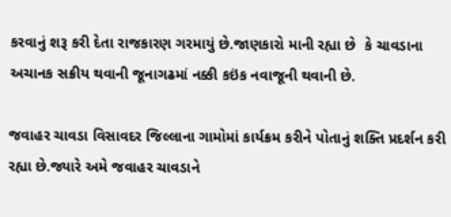કરવાનું શરૂ કરી દેતા રાજકારણ ગરમાયું છે.જાણકારો માની રહ્યા છે  કે ચાવડાના અચાનક સક્રીય થવાની જૂનાગઢમાં નક્કી કઇંક નવાજૂની થવાની છે.

જવાહર ચાવડા વિસાવદર જિલ્લાના ગામોમાં કાર્યક્રમ કરીને પોતાનું શક્તિ પ્રદર્શન કરી રહ્યા છે.જ્યારે અમે જવાહર ચાવડાને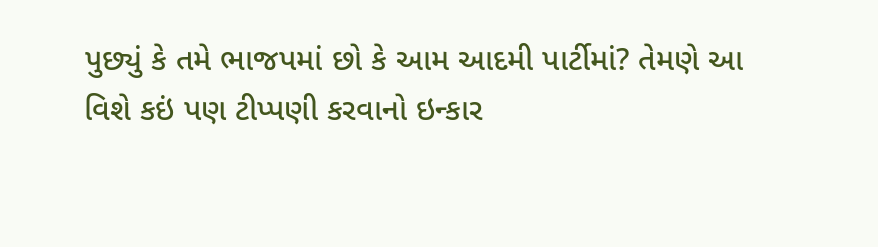પુછ્યું કે તમે ભાજપમાં છો કે આમ આદમી પાર્ટીમાં? તેમણે આ વિશે કઇં પણ ટીપ્પણી કરવાનો ઇન્કાર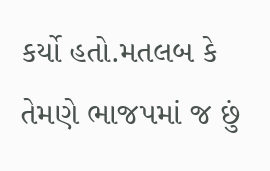કર્યો હતો.મતલબ કે તેમણે ભાજપમાં જ છું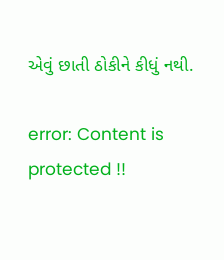એવું છાતી ઠોકીને કીધું નથી.

error: Content is protected !!